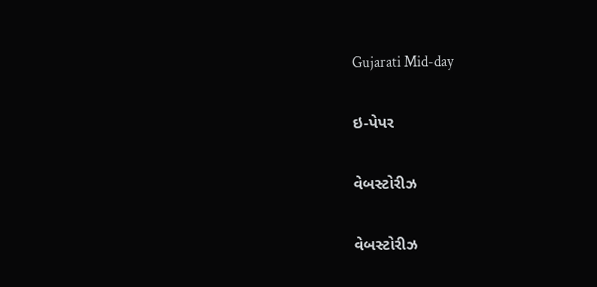Gujarati Mid-day

ઇ-પેપર

વેબસ્ટોરીઝ

વેબસ્ટોરીઝ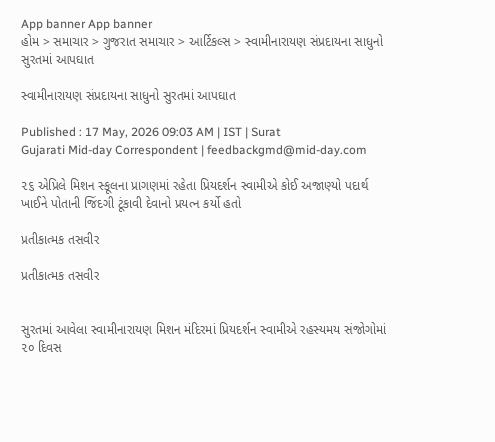App banner App banner
હોમ > સમાચાર > ગુજરાત સમાચાર > આર્ટિકલ્સ > સ્વામીનારાયણ સંપ્રદાયના સાધુનો સુરતમાં આપઘાત

સ્વામીનારાયણ સંપ્રદાયના સાધુનો સુરતમાં આપઘાત

Published : 17 May, 2026 09:03 AM | IST | Surat
Gujarati Mid-day Correspondent | feedbackgmd@mid-day.com

૨૬ એપ્રિલે મિશન સ્કૂલના પ્રાગણમાં રહેતા પ્રિયદર્શન સ્વામીએ કોઈ અજાણ્યો પદાર્થ ખાઈને પોતાની જિંદગી ટૂંકાવી દેવાનો પ્રયત્ન કર્યો હતો

પ્રતીકાત્મક તસવીર

પ્રતીકાત્મક તસવીર


સુરતમાં આવેલા સ્વામીનારાયણ મિશન મંદિરમાં પ્રિયદર્શન સ્વામીએ રહસ્યમય સંજોગોમાં ૨૦ દિવસ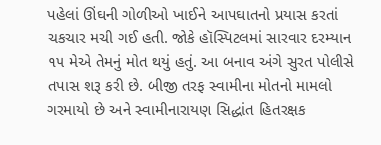પહેલાં ઊંઘની ગોળીઓ ખાઈને આપઘાતનો પ્રયાસ કરતાં ચકચાર મચી ગઈ હતી. જોકે હૉસ્પિટલમાં સારવાર દરમ્યાન ૧૫ મેએ તેમનું મોત થયું હતું. આ બનાવ અંગે સુરત પોલીસે તપાસ શરૂ કરી છે. બીજી તરફ સ્વામીના મોતનો મામલો ગરમાયો છે અને સ્વામીનારાયણ સિદ્ધાંત હિતરક્ષક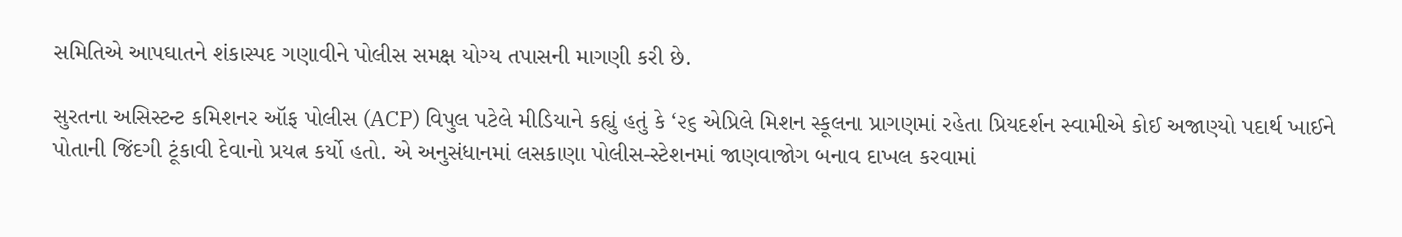સમિતિએ આપઘાતને શંકાસ્પદ ગણાવીને પોલીસ સમક્ષ યોગ્ય તપાસની માગણી કરી છે.

સુરતના અસિસ્ટન્ટ કમિશનર ઑફ પોલીસ (ACP) વિપુલ પટેલે મીડિયાને કહ્યું હતું કે ‘૨૬ એપ્રિલે મિશન સ્કૂલના પ્રાગણમાં રહેતા પ્રિયદર્શન સ્વામીએ કોઈ અજાણ્યો પદાર્થ ખાઈને પોતાની જિંદગી ટૂંકાવી દેવાનો પ્રયત્ન કર્યો હતો. એ અનુસંધાનમાં લસકાણા પોલીસ-સ્ટેશનમાં જાણવાજોગ બનાવ દાખલ કરવામાં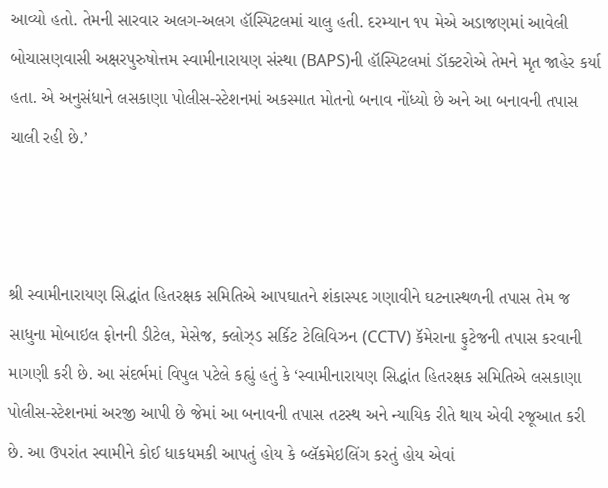આવ્યો હતો. તેમની સારવાર અલગ-અલગ હૉસ્પિટલમાં ચાલુ હતી. દરમ્યાન ૧૫ મેએ અડાજણમાં આવેલી બોચાસણવાસી અક્ષરપુરુષોત્તમ સ્વામીનારાયણ સંસ્થા (BAPS)ની હૉસ્પિટલમાં ડૉક્ટરોએ તેમને મૃત જાહેર કર્યા હતા. એ અનુસંધાને લસકાણા પોલીસ-સ્ટેશનમાં અકસ્માત મોતનો બનાવ નોંધ્યો છે અને આ બનાવની તપાસ ચાલી રહી છે.’



શ્રી સ્વામીનારાયણ સિદ્ધાંત હિતરક્ષક સમિતિએ આપઘાતને શંકાસ્પદ ગણાવીને ઘટનાસ્થળની તપાસ તેમ જ સાધુના મોબાઇલ ફોનની ડીટેલ, મેસેજ, ક્લોઝ્ડ સર્કિટ ટેલિવિઝન (CCTV) કૅમેરાના ફુટેજની તપાસ કરવાની માગણી કરી છે. આ સંદર્ભમાં વિપુલ પટેલે કહ્યું હતું કે ‘સ્વામીનારાયણ સિદ્ધાંત હિતરક્ષક સમિતિએ લસકાણા પોલીસ-સ્ટેશનમાં અરજી આપી છે જેમાં આ બનાવની તપાસ તટસ્થ અને ન્યાયિક રીતે થાય એવી રજૂઆત કરી છે. આ ઉપરાંત સ્વામીને કોઈ ધાકધમકી આપતું હોય કે બ્લૅકમેઇલિંગ કરતું હોય એવાં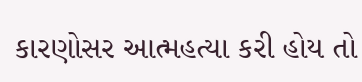કારણોસર આત્મહત્યા કરી હોય તો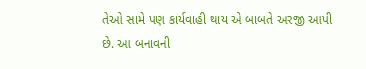તેઓ સામે પણ કાર્યવાહી થાય એ બાબતે અરજી આપી છે. આ બનાવની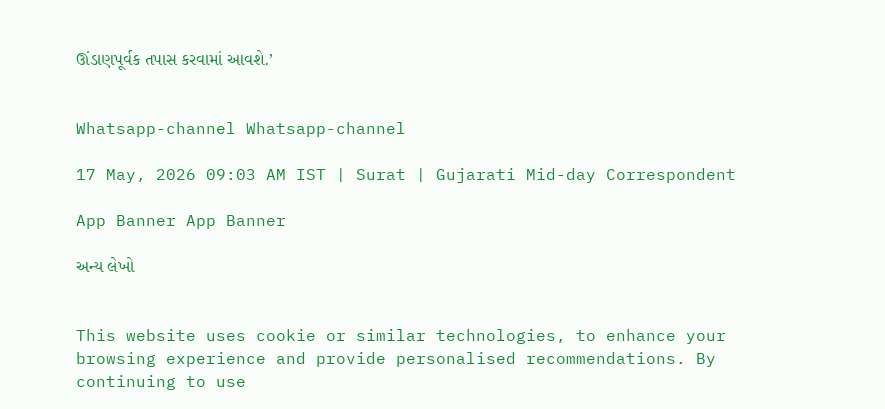ઊંડાણપૂર્વક તપાસ કરવામાં આવશે.’


Whatsapp-channel Whatsapp-channel

17 May, 2026 09:03 AM IST | Surat | Gujarati Mid-day Correspondent

App Banner App Banner

અન્ય લેખો


This website uses cookie or similar technologies, to enhance your browsing experience and provide personalised recommendations. By continuing to use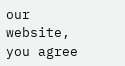our website, you agree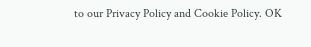to our Privacy Policy and Cookie Policy. OK